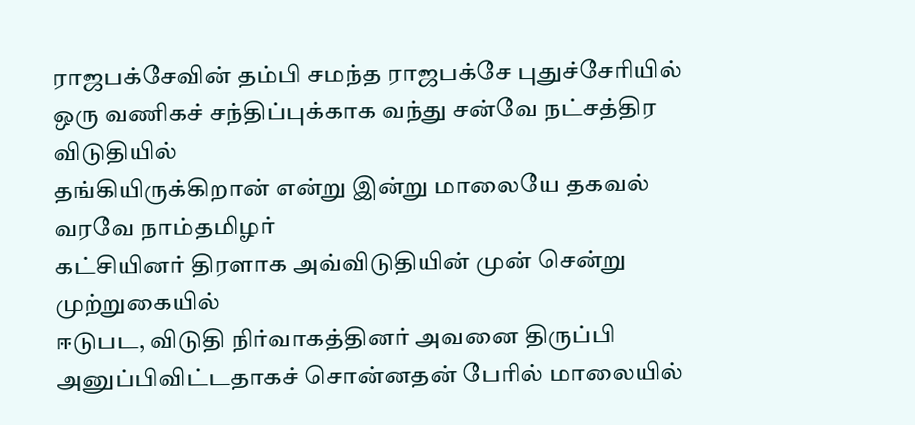ராஜபக்சேவின் தம்பி சமந்த ராஜபக்சே புதுச்சேரியில் ஒரு வணிகச் சந்திப்புக்காக வந்து சன்வே நட்சத்திர விடுதியில்
தங்கியிருக்கிறான் என்று இன்று மாலையே தகவல் வரவே நாம்தமிழர்
கட்சியினர் திரளாக அவ்விடுதியின் முன் சென்று முற்றுகையில்
ஈடுபட, விடுதி நிர்வாகத்தினர் அவனை திருப்பி அனுப்பிவிட்டதாகச் சொன்னதன் பேரில் மாலையில்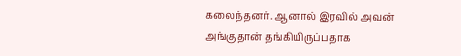கலைந்தனர். ஆனால் இரவில் அவன் அங்குதான் தங்கியிருப்பதாக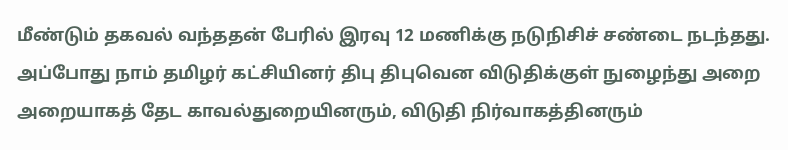மீண்டும் தகவல் வந்ததன் பேரில் இரவு 12 மணிக்கு நடுநிசிச் சண்டை நடந்தது.
அப்போது நாம் தமிழர் கட்சியினர் திபு திபுவென விடுதிக்குள் நுழைந்து அறை அறையாகத் தேட காவல்துறையினரும், விடுதி நிர்வாகத்தினரும்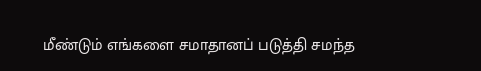மீண்டும் எங்களை சமாதானப் படுத்தி சமந்த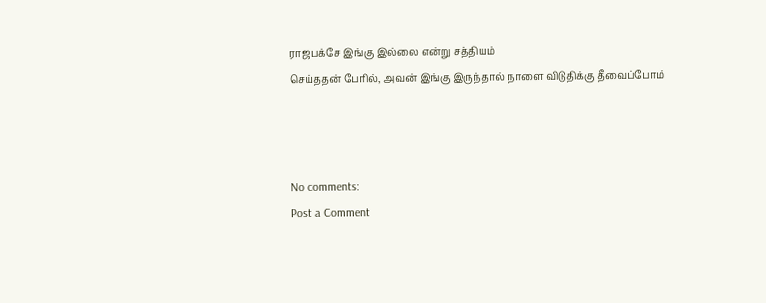ராஜபக்சே இங்கு இல்லை என்று சத்தியம்
செய்ததன் பேரில், அவன் இங்கு இருந்தால் நாளை விடுதிக்கு தீவைப்போம்



No comments:
Post a Comment